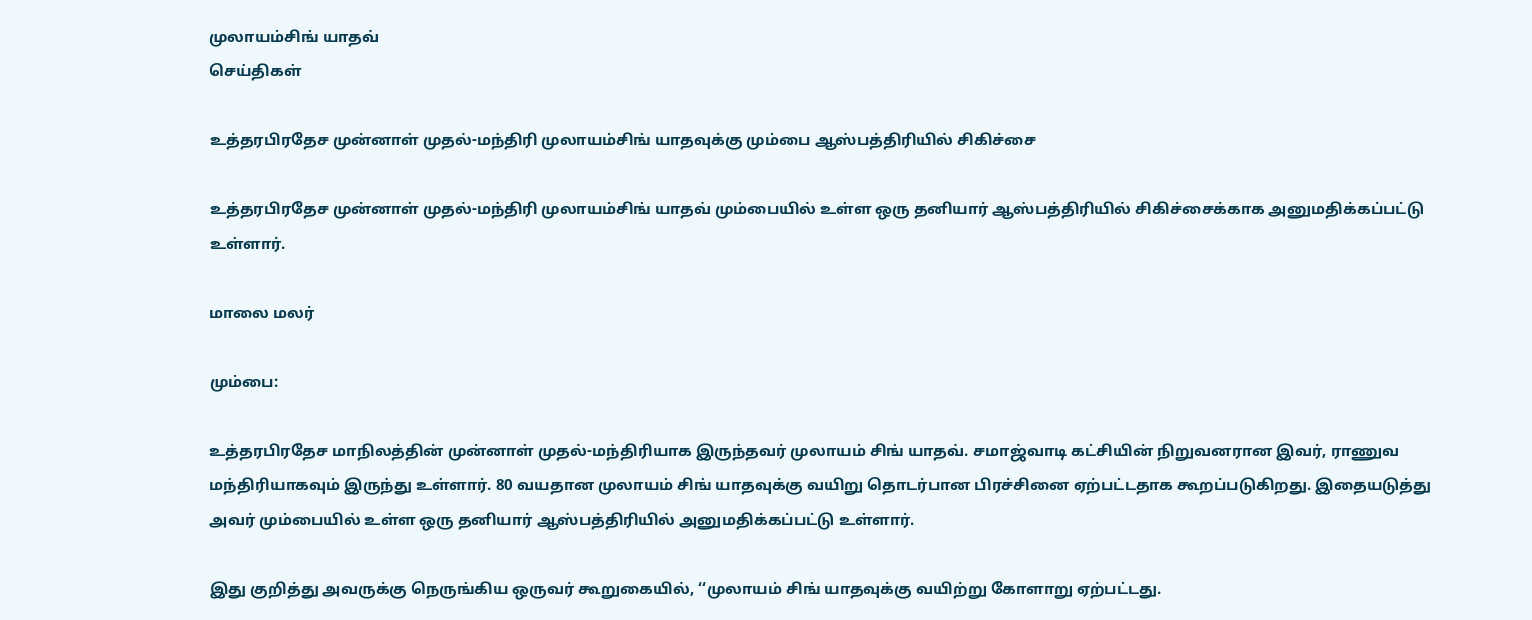முலாயம்சிங் யாதவ்
செய்திகள்

உத்தரபிரதேச முன்னாள் முதல்-மந்திரி முலாயம்சிங் யாதவுக்கு மும்பை ஆஸ்பத்திரியில் சிகிச்சை

உத்தரபிரதேச முன்னாள் முதல்-மந்திரி முலாயம்சிங் யாதவ் மும்பையில் உள்ள ஒரு தனியார் ஆஸ்பத்திரியில் சிகிச்சைக்காக அனுமதிக்கப்பட்டு உள்ளார்.

மாலை மலர்

மும்பை:

உத்தரபிரதேச மாநிலத்தின் முன்னாள் முதல்-மந்திரியாக இருந்தவர் முலாயம் சிங் யாதவ். சமாஜ்வாடி கட்சியின் நிறுவனரான இவர், ராணுவ மந்திரியாகவும் இருந்து உள்ளார். 80 வயதான முலாயம் சிங் யாதவுக்கு வயிறு தொடர்பான பிரச்சினை ஏற்பட்டதாக கூறப்படுகிறது. இதையடுத்து அவர் மும்பையில் உள்ள ஒரு தனியார் ஆஸ்பத்திரியில் அனுமதிக்கப்பட்டு உள்ளார்.

இது குறித்து அவருக்கு நெருங்கிய ஒருவர் கூறுகையில், ‘‘முலாயம் சிங் யாதவுக்கு வயிற்று கோளாறு ஏற்பட்டது.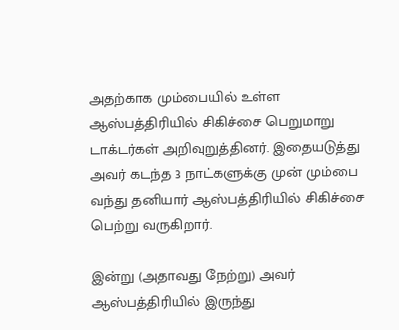அதற்காக மும்பையில் உள்ள ஆஸ்பத்திரியில் சிகிச்சை பெறுமாறு டாக்டர்கள் அறிவுறுத்தினர். இதையடுத்து அவர் கடந்த 3 நாட்களுக்கு முன் மும்பை வந்து தனியார் ஆஸ்பத்திரியில் சிகிச்சை பெற்று வருகிறார்.

இன்று (அதாவது நேற்று) அவர் ஆஸ்பத்திரியில் இருந்து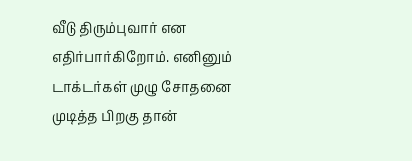வீடு திரும்புவார் என எதிர்பார்கிறோம். எனினும் டாக்டர்கள் முழு சோதனை முடித்த பிறகு தான்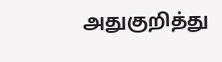அதுகுறித்து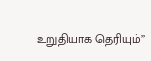உறுதியாக தெரியும்’’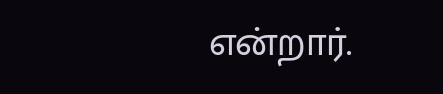என்றார்.